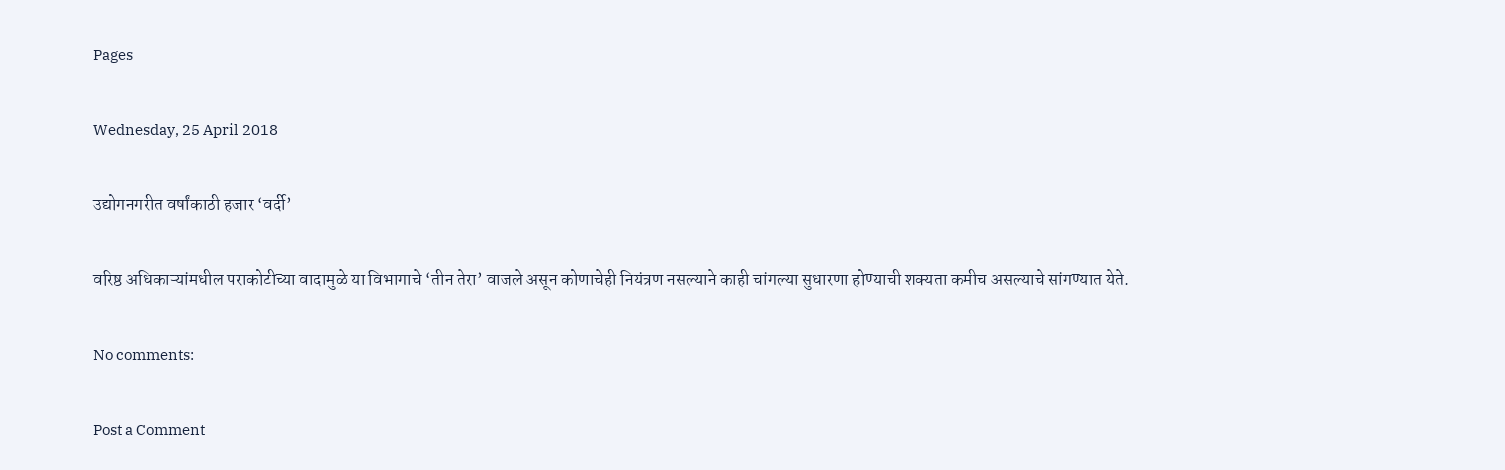Pages

Wednesday, 25 April 2018

उद्योगनगरीत वर्षांकाठी हजार ‘वर्दी’

वरिष्ठ अधिकाऱ्यांमधील पराकोटीच्या वादामुळे या विभागाचे ‘तीन तेरा’ वाजले असून कोणाचेही नियंत्रण नसल्याने काही चांगल्या सुधारणा होण्याची शक्यता कमीच असल्याचे सांगण्यात येते.

No comments:

Post a Comment